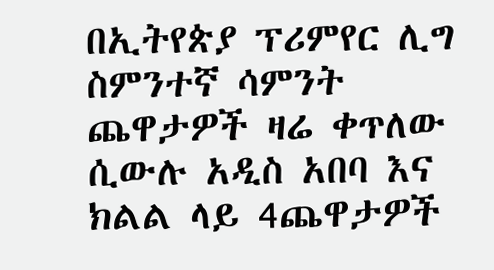በኢትየጵያ ፕሪምየር ሊግ ስምንተኛ ሳምንት ጨዋታዎች ዛሬ ቀጥለው ሲውሉ አዲስ አበባ እና ክልል ላይ 4ጨዋታዎች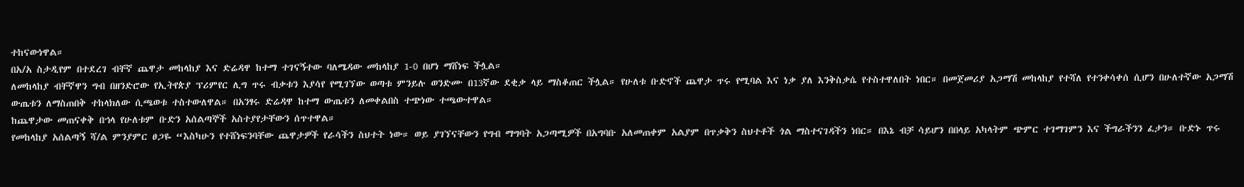ተከናውነዋል።
በአ/አ ስታዲየም በተደረገ ብቸኛ ጨዋታ መከላከያ እና ድሬዳዋ ከተማ ተገናኝተው ባለሜዳው መከላከያ 1-0 በሆነ ማሸነፍ ችሏል።
ለመከላከያ ብቸኛዋን ግብ በዘንድሮው የኢትየጵያ ፕሪምየር ሊግ ጥሩ ብቃቱን እያሳየ የሚገኘው ወጣቱ ምንይሉ ወንድሙ በ13ኛው ደቂቃ ላይ ማስቆጠር ችሏል። የሁለቱ ቡድኖች ጨዋታ ጥሩ የሚባል እና ነቃ ያለ እንቅስቃሴ የተስተዋለበት ነበር። በመጀመሪያ አጋማሽ መከላከያ የተሻለ የተንቀሳቀሰ ሲሆን በሁለተኛው አጋማሽ ውጤቱን ለማስጠበቅ ተከላክለው ሲጫወቱ ተስተውለዋል። በአንፃሩ ድሬዳዋ ከተማ ውጤቱን ለመቀልበስ ተጭነው ተጫውተዋል።
ከጨዋታው መጠናቀቅ በኀላ የሁለቱም ቡድን አሰልጣኞች አስተያየታቸውን ሰጥተዋል።
የመከላከያ አሰልጣኝ ሻ/ል ምንያምር ፀጋዬ “እስካሁን የተሸነፍንባቸው ጨዋታዎች የራሳችን ስህተት ነው። ወይ ያገኘናቸውን የግብ ማግባት አጋጣሚዎች በአግባቡ አለመጠቀም አልያም በጥቃቅን ስህተቶች ጎል ማስተናገዳችን ነበር። በእኔ ብቻ ሳይሆን በበላይ አካላትም ጭምር ተገማገምን እና ችግራችንን ፈታን። ቡድኑ ጥሩ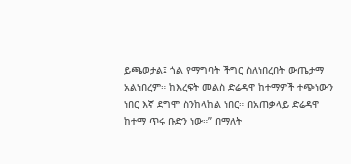ይጫወታል፤ ጎል የማግባት ችግር ስለነበረበት ውጤታማ አልነበረም። ከእረፍት መልስ ድሬዳዋ ከተማዎች ተጭነውን ነበር እኛ ደግሞ ስንከላከል ነበር። በአጠቃላይ ድሬዳዋ ከተማ ጥሩ ቡድን ነው።” በማለት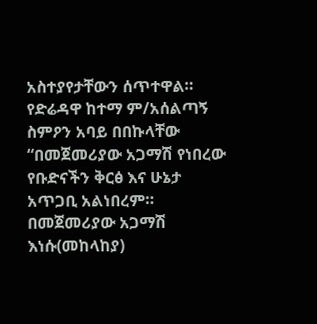አስተያየታቸውን ሰጥተዋል።
የድሬዳዋ ከተማ ም/አሰልጣኝ ስምዖን አባይ በበኩላቸው “በመጀመሪያው አጋማሽ የነበረው የቡድናችን ቅርፅ እና ሁኔታ አጥጋቢ አልነበረም። በመጀመሪያው አጋማሽ እነሱ(መከላከያ)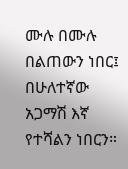ሙሉ በሙሉ በልጠውን ነበር፤ በሁለተኛው አጋማሽ እኛ የተሻልን ነበርን።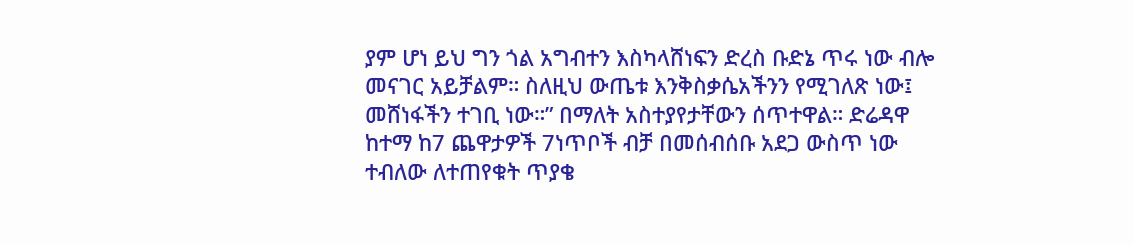ያም ሆነ ይህ ግን ጎል አግብተን እስካላሸነፍን ድረስ ቡድኔ ጥሩ ነው ብሎ መናገር አይቻልም። ስለዚህ ውጤቱ እንቅስቃሴአችንን የሚገለጽ ነው፤ መሸነፋችን ተገቢ ነው።” በማለት አስተያየታቸውን ሰጥተዋል። ድሬዳዋ ከተማ ከ7 ጨዋታዎች 7ነጥቦች ብቻ በመሰብሰቡ አደጋ ውስጥ ነው ተብለው ለተጠየቁት ጥያቄ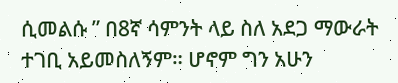ሲመልሱ ” በ8ኛ ሳምንት ላይ ስለ አደጋ ማውራት ተገቢ አይመስለኝም። ሆኖም ግን አሁን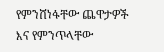የምንሸነፋቸው ጨዋታዎች እና የምንጥላቸው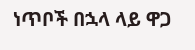ነጥቦች በኋላ ላይ ዋጋ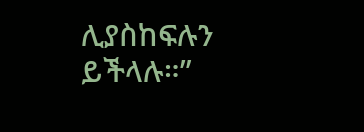ሊያስከፍሉን ይችላሉ።”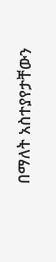በማለት አስተያየታቸውን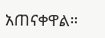አጠናቀዋል።